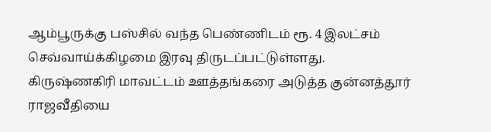ஆம்பூருக்கு பஸ்சில் வந்த பெண்ணிடம் ரூ. 4 இலட்சம் செவ்வாய்க்கிழமை இரவு திருடப்பட்டுள்ளது.
கிருஷ்ணகிரி மாவட்டம் ஊத்தங்கரை அடுத்த குன்னத்தூர் ராஜவீதியை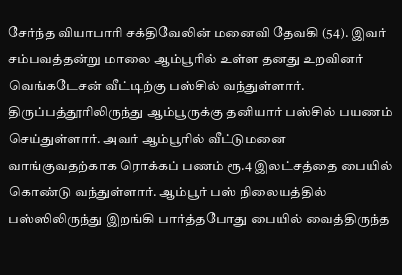சேர்ந்த வியாபாரி சக்திவேலின் மனைவி தேவகி (54). இவர் சம்பவத்தன்று மாலை ஆம்பூரில் உள்ள தனது உறவினர் வெங்கடேசன் வீட்டிற்கு பஸ்சில் வந்துள்ளார். திருப்பத்தூரிலிருந்து ஆம்பூருக்கு தனியார் பஸ்சில் பயணம் செய்துள்ளார். அவர் ஆம்பூரில் வீட்டுமனை வாங்குவதற்காக ரொக்கப் பணம் ரூ.4 இலட்சத்தை பையில் கொண்டு வந்துள்ளார். ஆம்பூர் பஸ் நிலையத்தில் பஸ்ஸிலிருந்து இறங்கி பார்த்தபோது பையில் வைத்திருந்த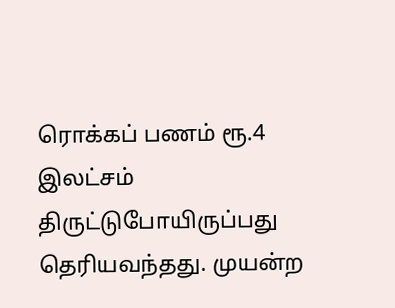ரொக்கப் பணம் ரூ.4 இலட்சம் திருட்டுபோயிருப்பது தெரியவந்தது. முயன்ற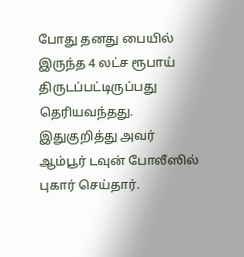போது தனது பையில் இருந்த 4 லட்ச ரூபாய் திருடப்பட்டிருப்பது தெரியவந்தது.
இதுகுறித்து அவர் ஆம்பூர் டவுன் போலீஸில் புகார் செய்தார்.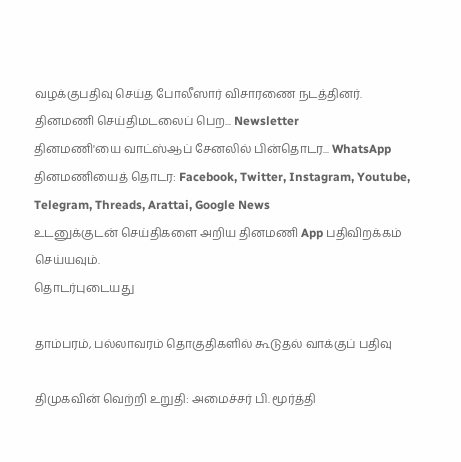வழக்குபதிவு செய்த போலீஸார் விசாரணை நடத்தினர்.
தினமணி செய்திமடலைப் பெற... Newsletter
தினமணி'யை வாட்ஸ்ஆப் சேனலில் பின்தொடர... WhatsApp
தினமணியைத் தொடர: Facebook, Twitter, Instagram, Youtube, Telegram, Threads, Arattai, Google News
உடனுக்குடன் செய்திகளை அறிய தினமணி App பதிவிறக்கம் செய்யவும்.
தொடர்புடையது

தாம்பரம், பல்லாவரம் தொகுதிகளில் கூடுதல் வாக்குப் பதிவு

திமுகவின் வெற்றி உறுதி: அமைச்சர் பி. மூர்த்தி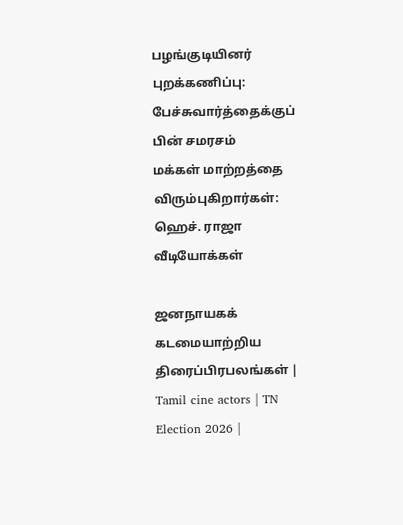பழங்குடியினர் புறக்கணிப்பு: பேச்சுவார்த்தைக்குப் பின் சமரசம்
மக்கள் மாற்றத்தை விரும்புகிறார்கள்: ஹெச். ராஜா
வீடியோக்கள்

ஜனநாயகக் கடமையாற்றிய திரைப்பிரபலங்கள் | Tamil cine actors | TN Election 2026 |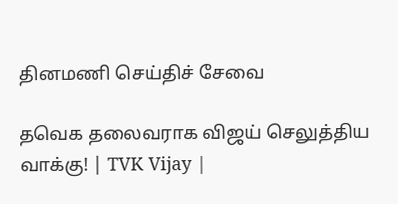தினமணி செய்திச் சேவை

தவெக தலைவராக விஜய் செலுத்திய வாக்கு! | TVK Vijay |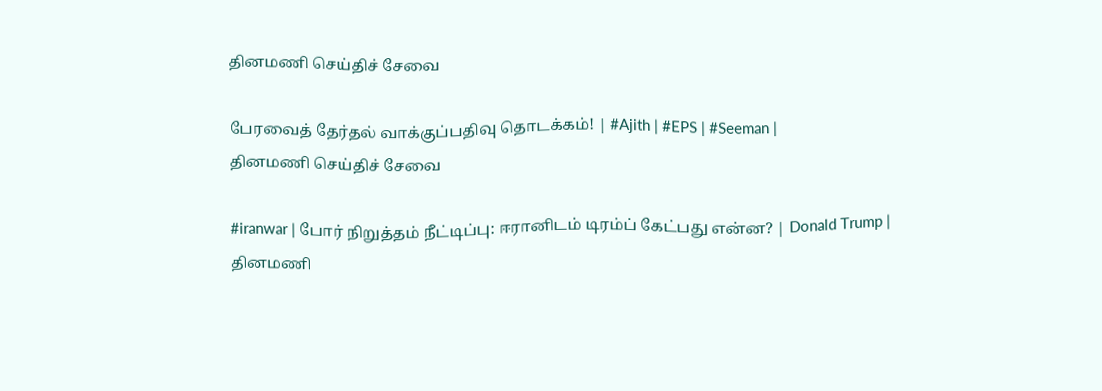தினமணி செய்திச் சேவை

பேரவைத் தேர்தல் வாக்குப்பதிவு தொடக்கம்! | #Ajith | #EPS | #Seeman |
தினமணி செய்திச் சேவை

#iranwar | போர் நிறுத்தம் நீட்டிப்பு: ஈரானிடம் டிரம்ப் கேட்பது என்ன? | Donald Trump |
தினமணி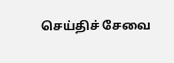செய்திச் சேவை